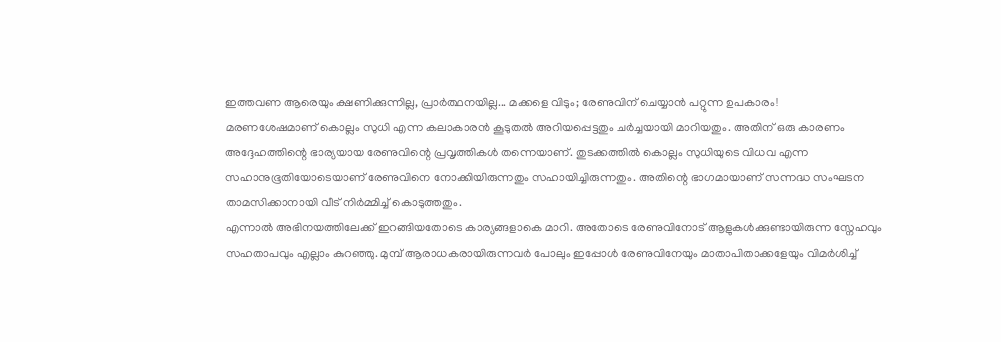ഇത്തവണ ആരെയും ക്ഷണിക്കുന്നില്ല, പ്രാർത്ഥനയില്ല... മക്കളെ വിടും; രേണുവിന് ചെയ്യാൻ പറ്റുന്ന ഉപകാരം!
മരണശേഷമാണ് കൊല്ലം സുധി എന്ന കലാകാരൻ കൂടുതൽ അറിയപ്പെട്ടതും ചർച്ചയായി മാറിയതും. അതിന് ഒരു കാരണം അദ്ദേഹത്തിന്റെ ഭാര്യയായ രേണുവിന്റെ പ്രവൃത്തികൾ തന്നെയാണ്. തുടക്കത്തിൽ കൊല്ലം സുധിയുടെ വിധവ എന്ന സഹാനുഭൂതിയോടെയാണ് രേണുവിനെ നോക്കിയിരുന്നതും സഹായിച്ചിരുന്നതും. അതിന്റെ ഭാഗമായാണ് സന്നദ്ധ സംഘടന താമസിക്കാനായി വീട് നിർമ്മിച്ച് കൊടുത്തതും.
എന്നാൽ അഭിനയത്തിലേക്ക് ഇറങ്ങിയതോടെ കാര്യങ്ങളാകെ മാറി. അതോടെ രേണുവിനോട് ആളുകൾക്കുണ്ടായിരുന്ന സ്നേഹവും സഹതാപവും എല്ലാം കുറഞ്ഞു. മുമ്പ് ആരാധകരായിരുന്നവർ പോലും ഇപ്പോൾ രേണുവിനേയും മാതാപിതാക്കളേയും വിമർശിച്ച്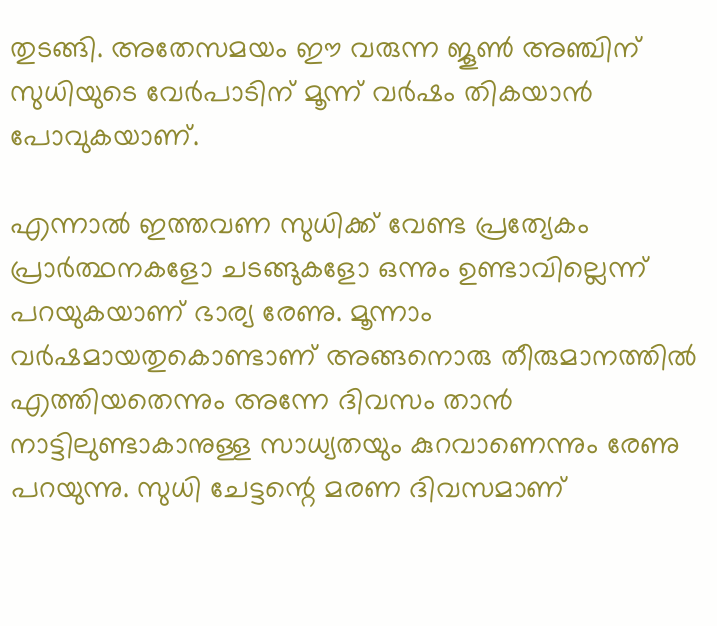തുടങ്ങി. അതേസമയം ഈ വരുന്ന ജൂൺ അഞ്ചിന് സുധിയുടെ വേർപാടിന് മൂന്ന് വർഷം തികയാൻ പോവുകയാണ്.

എന്നാൽ ഇത്തവണ സുധിക്ക് വേണ്ട പ്രത്യേകം പ്രാർത്ഥനകളോ ചടങ്ങുകളോ ഒന്നും ഉണ്ടാവില്ലെന്ന് പറയുകയാണ് ഭാര്യ രേണു. മൂന്നാം വർഷമായതുകൊണ്ടാണ് അങ്ങനൊരു തീരുമാനത്തിൽ എത്തിയതെന്നും അന്നേ ദിവസം താൻ നാട്ടിലുണ്ടാകാനുള്ള സാധ്യതയും കുറവാണെന്നും രേണു പറയുന്നു. സുധി ചേട്ടന്റെ മരണ ദിവസമാണ്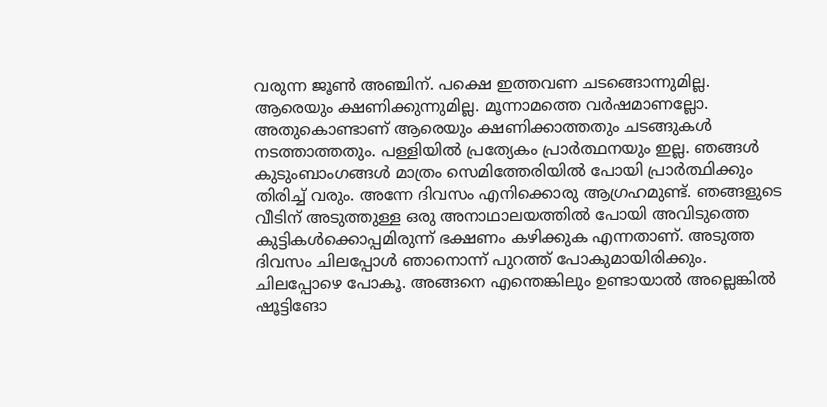വരുന്ന ജൂൺ അഞ്ചിന്. പക്ഷെ ഇത്തവണ ചടങ്ങൊന്നുമില്ല. ആരെയും ക്ഷണിക്കുന്നുമില്ല. മൂന്നാമത്തെ വർഷമാണല്ലോ.
അതുകൊണ്ടാണ് ആരെയും ക്ഷണിക്കാത്തതും ചടങ്ങുകൾ നടത്താത്തതും. പള്ളിയിൽ പ്രത്യേകം പ്രാർത്ഥനയും ഇല്ല. ഞങ്ങൾ കുടുംബാംഗങ്ങൾ മാത്രം സെമിത്തേരിയിൽ പോയി പ്രാർത്ഥിക്കും തിരിച്ച് വരും. അന്നേ ദിവസം എനിക്കൊരു ആഗ്രഹമുണ്ട്. ഞങ്ങളുടെ വീടിന് അടുത്തുള്ള ഒരു അനാഥാലയത്തിൽ പോയി അവിടുത്തെ കുട്ടികൾക്കൊപ്പമിരുന്ന് ഭക്ഷണം കഴിക്കുക എന്നതാണ്. അടുത്ത ദിവസം ചിലപ്പോൾ ഞാനൊന്ന് പുറത്ത് പോകുമായിരിക്കും.
ചിലപ്പോഴെ പോകൂ. അങ്ങനെ എന്തെങ്കിലും ഉണ്ടായാൽ അല്ലെങ്കിൽ ഷൂട്ടിങോ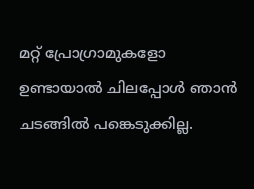മറ്റ് പ്രോഗ്രാമുകളോ ഉണ്ടായാൽ ചിലപ്പോൾ ഞാൻ ചടങ്ങിൽ പങ്കെടുക്കില്ല.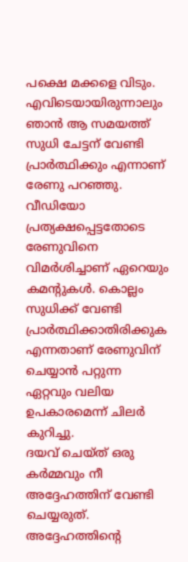പക്ഷെ മക്കളെ വിടും. എവിടെയായിരുന്നാലും ഞാൻ ആ സമയത്ത് സുധി ചേട്ടന് വേണ്ടി പ്രാർത്ഥിക്കും എന്നാണ് രേണു പറഞ്ഞു. വീഡിയോ പ്രത്യക്ഷപ്പെട്ടതോടെ രേണുവിനെ വിമർശിച്ചാണ് ഏറെയും കമന്റുകൾ. കൊല്ലം സുധിക്ക് വേണ്ടി പ്രാർത്ഥിക്കാതിരിക്കുക എന്നതാണ് രേണുവിന് ചെയ്യാൻ പറ്റുന്ന ഏറ്റവും വലിയ ഉപകാരമെന്ന് ചിലർ കുറിച്ചു.
ദയവ് ചെയ്ത് ഒരു കർമ്മവും നീ അദ്ദേഹത്തിന് വേണ്ടി ചെയ്യരുത്. അദ്ദേഹത്തിന്റെ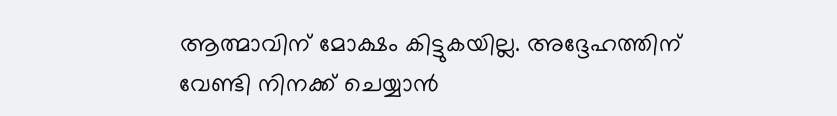ആത്മാവിന് മോക്ഷം കിട്ടുകയില്ല. അദ്ദേഹത്തിന് വേണ്ടി നിനക്ക് ചെയ്യാൻ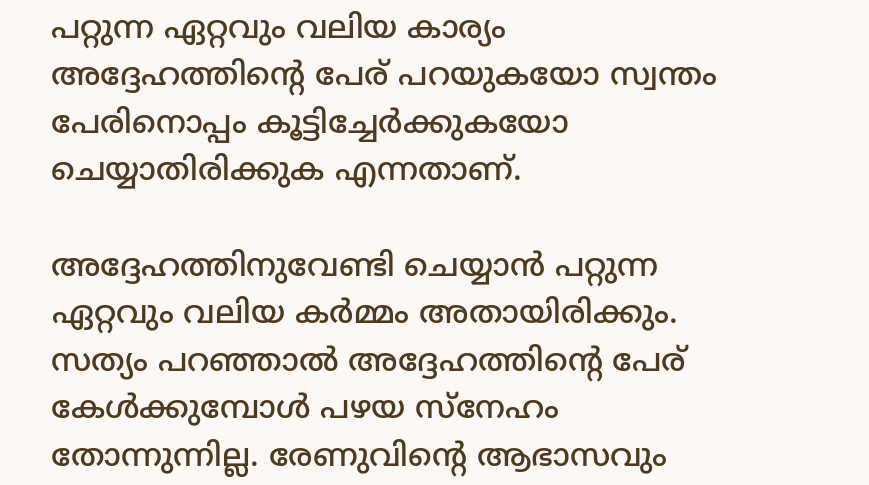പറ്റുന്ന ഏറ്റവും വലിയ കാര്യം അദ്ദേഹത്തിന്റെ പേര് പറയുകയോ സ്വന്തം പേരിനൊപ്പം കൂട്ടിച്ചേർക്കുകയോ ചെയ്യാതിരിക്കുക എന്നതാണ്.

അദ്ദേഹത്തിനുവേണ്ടി ചെയ്യാൻ പറ്റുന്ന ഏറ്റവും വലിയ കർമ്മം അതായിരിക്കും. സത്യം പറഞ്ഞാൽ അദ്ദേഹത്തിന്റെ പേര് കേൾക്കുമ്പോൾ പഴയ സ്നേഹം തോന്നുന്നില്ല. രേണുവിന്റെ ആഭാസവും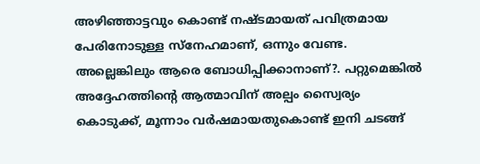അഴിഞ്ഞാട്ടവും കൊണ്ട് നഷ്ടമായത് പവിത്രമായ പേരിനോടുള്ള സ്നേഹമാണ്, ഒന്നും വേണ്ട. അല്ലെങ്കിലും ആരെ ബോധിപ്പിക്കാനാണ്?. പറ്റുമെങ്കിൽ അദ്ദേഹത്തിന്റെ ആത്മാവിന് അല്പം സ്വൈര്യം കൊടുക്ക്, മൂന്നാം വർഷമായതുകൊണ്ട് ഇനി ചടങ്ങ്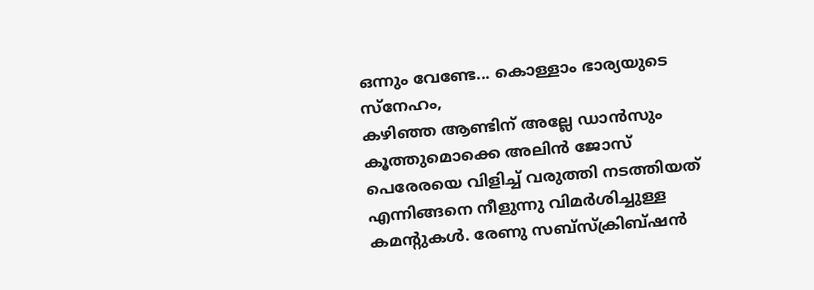ഒന്നും വേണ്ടേ... കൊള്ളാം ഭാര്യയുടെ സ്നേഹം,
കഴിഞ്ഞ ആണ്ടിന് അല്ലേ ഡാൻസും കൂത്തുമൊക്കെ അലിൻ ജോസ് പെരേരയെ വിളിച്ച് വരുത്തി നടത്തിയത് എന്നിങ്ങനെ നീളുന്നു വിമർശിച്ചുള്ള കമന്റുകൾ. രേണു സബ്സ്ക്രിബ്ഷൻ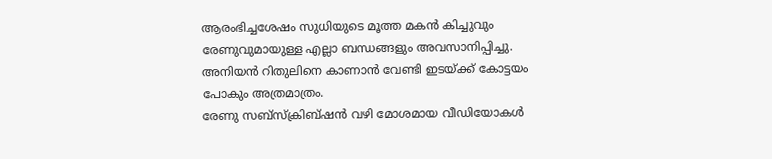ആരംഭിച്ചശേഷം സുധിയുടെ മൂത്ത മകൻ കിച്ചുവും രേണുവുമായുള്ള എല്ലാ ബന്ധങ്ങളും അവസാനിപ്പിച്ചു. അനിയൻ റിതുലിനെ കാണാൻ വേണ്ടി ഇടയ്ക്ക് കോട്ടയം പോകും അത്രമാത്രം.
രേണു സബ്സ്ക്രിബ്ഷൻ വഴി മോശമായ വീഡിയോകൾ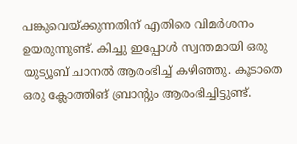പങ്കുവെയ്ക്കുന്നതിന് എതിരെ വിമർശനം ഉയരുന്നുണ്ട്. കിച്ചു ഇപ്പോൾ സ്വന്തമായി ഒരു യുട്യൂബ് ചാനൽ ആരംഭിച്ച് കഴിഞ്ഞു. കൂടാതെ ഒരു ക്ലോത്തിങ് ബ്രാന്റും ആരംഭിച്ചിട്ടുണ്ട്.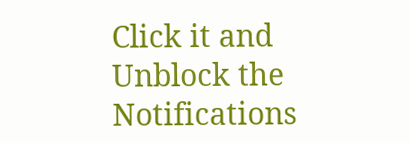Click it and Unblock the Notifications